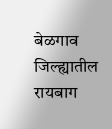बेळगाव जिल्ह्यातील रायबाग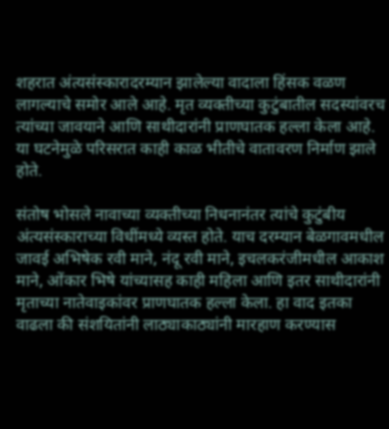शहरात अंत्यसंस्कारादरम्यान झालेल्या वादाला हिंसक वळण लागल्याचे समोर आले आहे. मृत व्यक्तीच्या कुटुंबातील सदस्यांवरच त्यांच्या जावयाने आणि साथीदारांनी प्राणघातक हल्ला केला आहे. या घटनेमुळे परिसरात काही काळ भीतीचे वातावरण निर्माण झाले होते.

संतोष भोसले नावाच्या व्यक्तीच्या निधनानंतर त्यांचे कुटुंबीय अंत्यसंस्काराच्या विधींमध्ये व्यस्त होते. याच दरम्यान बेळगावमधील जावई अभिषेक रवी माने, नंदू रवी माने, इचलकरंजीमधील आकाश माने, ओंकार भिषे यांच्यासह काही महिला आणि इतर साथीदारांनी मृताच्या नातेवाइकांवर प्राणघातक हल्ला केला. हा वाद इतका वाढला की संशयितांनी लाठ्याकाठ्यांनी मारहाण करण्यास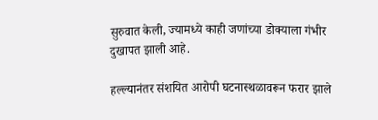सुरुवात केली, ज्यामध्ये काही जणांच्या डोक्याला गंभीर दुखापत झाली आहे.

हल्ल्यानंतर संशयित आरोपी घटनास्थळावरून फरार झाले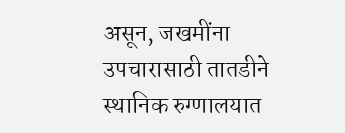असून, जखमींना उपचारासाठी तातडीने स्थानिक रुग्णालयात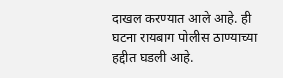दाखल करण्यात आले आहे. ही घटना रायबाग पोलीस ठाण्याच्या हद्दीत घडली आहे.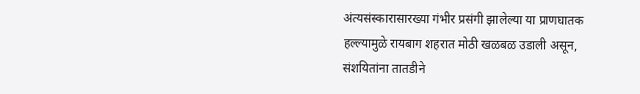अंत्यसंस्कारासारख्या गंभीर प्रसंगी झालेल्या या प्राणघातक हल्ल्यामुळे रायबाग शहरात मोठी खळबळ उडाली असून, संशयितांना तातडीने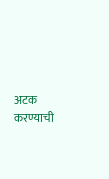अटक करण्याची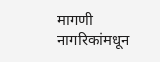मागणी नागरिकांमधून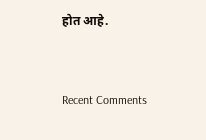होत आहे.


Recent Comments